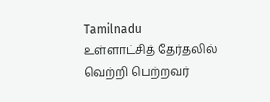Tamilnadu
உள்ளாட்சித் தேர்தலில் வெற்றி பெற்றவர்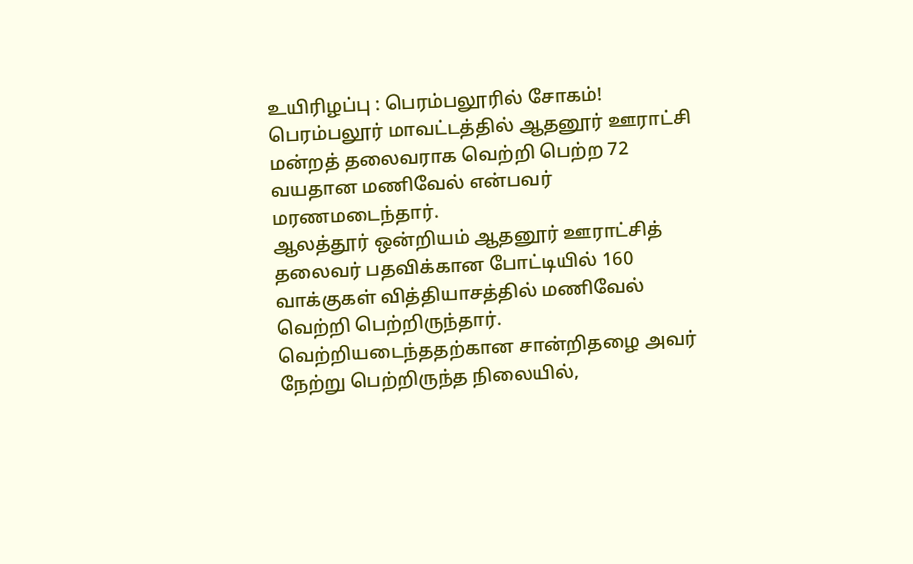உயிரிழப்பு : பெரம்பலூரில் சோகம்!
பெரம்பலூர் மாவட்டத்தில் ஆதனூர் ஊராட்சி மன்றத் தலைவராக வெற்றி பெற்ற 72 வயதான மணிவேல் என்பவர் மரணமடைந்தார்.
ஆலத்தூர் ஒன்றியம் ஆதனூர் ஊராட்சித் தலைவர் பதவிக்கான போட்டியில் 160 வாக்குகள் வித்தியாசத்தில் மணிவேல் வெற்றி பெற்றிருந்தார்.
வெற்றியடைந்ததற்கான சான்றிதழை அவர் நேற்று பெற்றிருந்த நிலையில்,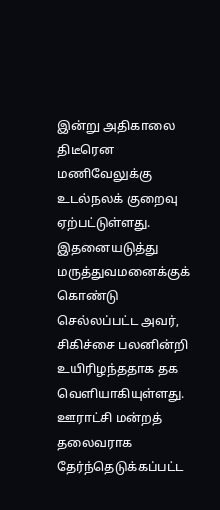இன்று அதிகாலை திடீரென மணிவேலுக்கு உடல்நலக் குறைவு ஏற்பட்டுள்ளது. இதனையடுத்து மருத்துவமனைக்குக் கொண்டு செல்லப்பட்ட அவர், சிகிச்சை பலனின்றி உயிரிழந்ததாக தக வெளியாகியுள்ளது.
ஊராட்சி மன்றத் தலைவராக தேர்ந்தெடுக்கப்பட்ட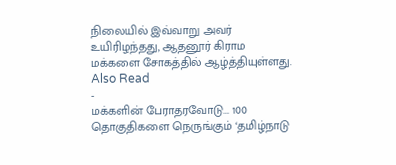நிலையில் இவ்வாறு அவர் உயிரிழந்தது, ஆதனூர் கிராம மக்களை சோகத்தில் ஆழ்த்தியுள்ளது.
Also Read
-
மக்களின் பேராதரவோடு... 100 தொகுதிகளை நெருங்கும் ‘தமிழ்நாடு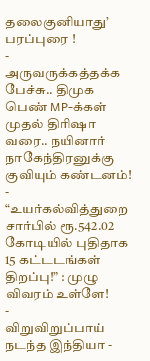தலைகுனியாது’ பரப்புரை !
-
அருவருக்கத்தக்க பேச்சு.. திமுக பெண் MP-க்கள் முதல் திரிஷா வரை.. நயினார் நாகேந்திரனுக்கு குவியும் கண்டனம்!
-
“உயர்கல்வித்துறை சார்பில் ரூ.542.02 கோடியில் புதிதாக 15 கட்டடங்கள் திறப்பு!” : முழு விவரம் உள்ளே!
-
விறுவிறுப்பாய் நடந்த இந்தியா -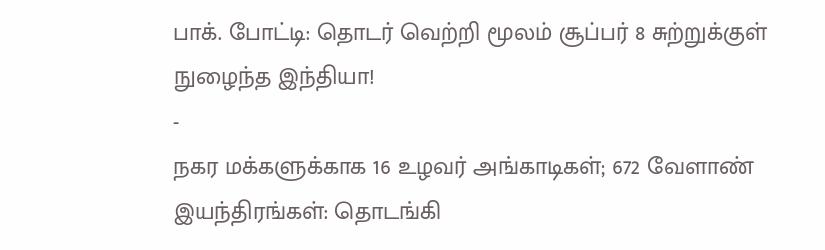பாக். போட்டி: தொடர் வெற்றி மூலம் சூப்பர் 8 சுற்றுக்குள் நுழைந்த இந்தியா!
-
நகர மக்களுக்காக 16 உழவர் அங்காடிகள்; 672 வேளாண் இயந்திரங்கள்: தொடங்கி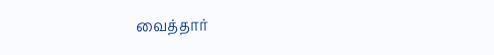வைத்தார்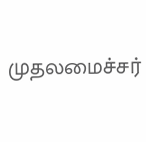முதலமைச்சர்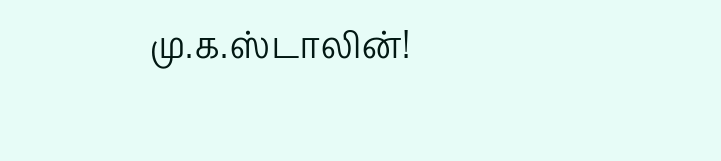மு.க.ஸ்டாலின்!